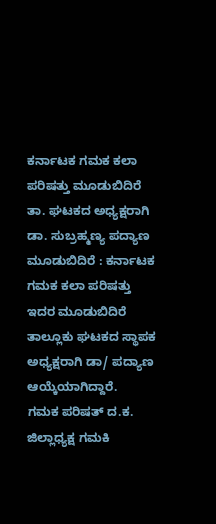ಕರ್ನಾಟಕ ಗಮಕ ಕಲಾ ಪರಿಷತ್ತು ಮೂಡುಬಿದಿರೆ ತಾ. ಘಟಕದ ಅಧ್ಯಕ್ಷರಾಗಿ ಡಾ. ಸುಬ್ರಹ್ಮಣ್ಯ ಪದ್ಯಾಣ
ಮೂಡುಬಿದಿರೆ : ಕರ್ನಾಟಕ
ಗಮಕ ಕಲಾ ಪರಿಷತ್ತು ಇದರ ಮೂಡುಬಿದಿರೆ ತಾಲ್ಲೂಕು ಘಟಕದ ಸ್ಥಾಪಕ ಅಧ್ಯಕ್ಷರಾಗಿ ಡಾ/ ಪದ್ಯಾಣ ಆಯ್ಕೆಯಾಗಿದ್ದಾರೆ.
ಗಮಕ ಪರಿಷತ್ ದ.ಕ. ಜಿಲ್ಲಾಧ್ಯಕ್ಷ ಗಮಕಿ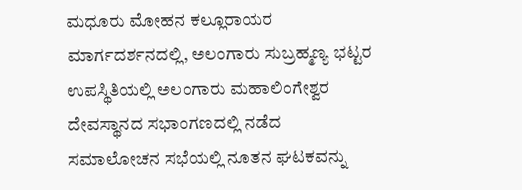ಮಧೂರು ಮೋಹನ ಕಲ್ಲೂರಾಯರ ಮಾರ್ಗದರ್ಶನದಲ್ಲಿ, ಅಲಂಗಾರು ಸುಬ್ರಹ್ಮಣ್ಯ ಭಟ್ಟರ ಉಪಸ್ಥಿತಿಯಲ್ಲಿ ಅಲಂಗಾರು ಮಹಾಲಿಂಗೇಶ್ವರ ದೇವಸ್ಥಾನದ ಸಭಾಂಗಣದಲ್ಲಿ ನಡೆದ ಸಮಾಲೋಚನ ಸಭೆಯಲ್ಲಿ ನೂತನ ಘಟಕವನ್ನು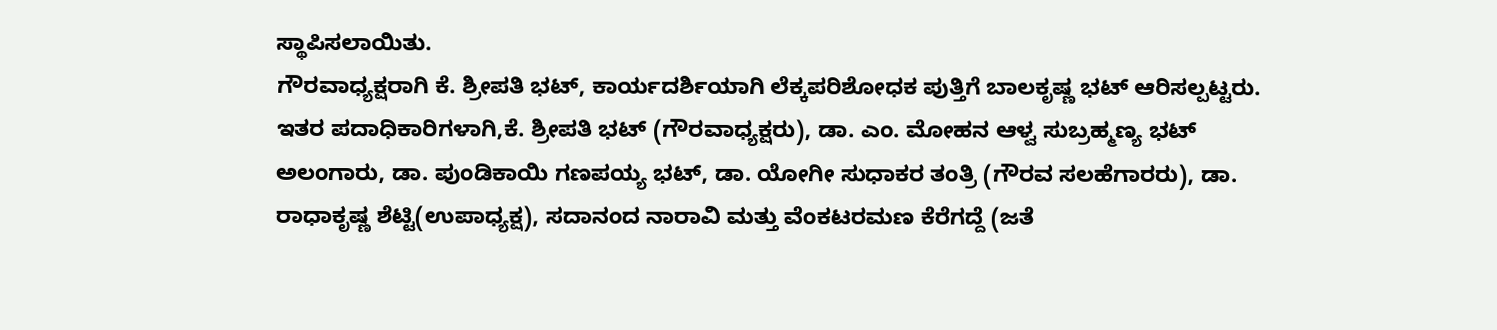ಸ್ಥಾಪಿಸಲಾಯಿತು.
ಗೌರವಾಧ್ಯಕ್ಷರಾಗಿ ಕೆ. ಶ್ರೀಪತಿ ಭಟ್, ಕಾರ್ಯದರ್ಶಿಯಾಗಿ ಲೆಕ್ಕಪರಿಶೋಧಕ ಪುತ್ತಿಗೆ ಬಾಲಕೃಷ್ಣ ಭಟ್ ಆರಿಸಲ್ಪಟ್ಟರು. ಇತರ ಪದಾಧಿಕಾರಿಗಳಾಗಿ,ಕೆ. ಶ್ರೀಪತಿ ಭಟ್ (ಗೌರವಾಧ್ಯಕ್ಷರು), ಡಾ. ಎಂ. ಮೋಹನ ಆಳ್ವ ಸುಬ್ರಹ್ಮಣ್ಯ ಭಟ್ ಅಲಂಗಾರು, ಡಾ. ಪುಂಡಿಕಾಯಿ ಗಣಪಯ್ಯ ಭಟ್, ಡಾ. ಯೋಗೀ ಸುಧಾಕರ ತಂತ್ರಿ (ಗೌರವ ಸಲಹೆಗಾರರು), ಡಾ. ರಾಧಾಕೃಷ್ಣ ಶೆಟ್ಟಿ(ಉಪಾಧ್ಯಕ್ಷ), ಸದಾನಂದ ನಾರಾವಿ ಮತ್ತು ವೆಂಕಟರಮಣ ಕೆರೆಗದ್ದೆ (ಜತೆ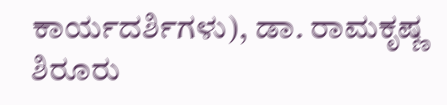ಕಾರ್ಯದರ್ಶಿಗಳು), ಡಾ. ರಾಮಕೃಷ್ಣ ಶಿರೂರು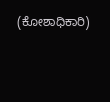(ಕೋಶಾಧಿಕಾರಿ)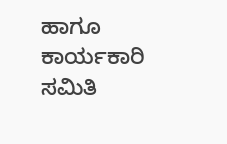ಹಾಗೂ ಕಾರ್ಯಕಾರಿ ಸಮಿತಿ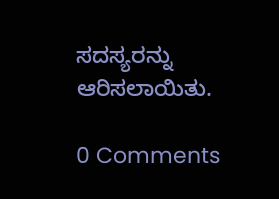ಸದಸ್ಯರನ್ನು ಆರಿಸಲಾಯಿತು.

0 Comments